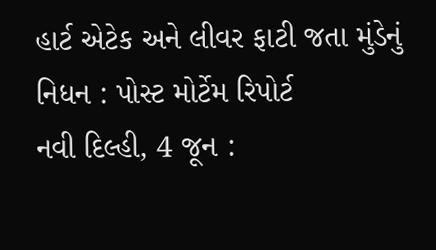હાર્ટ એટેક અને લીવર ફાટી જતા મુંડેનું નિધન : પોસ્ટ મોર્ટેમ રિપોર્ટ
નવી દિલ્હી, 4 જૂન :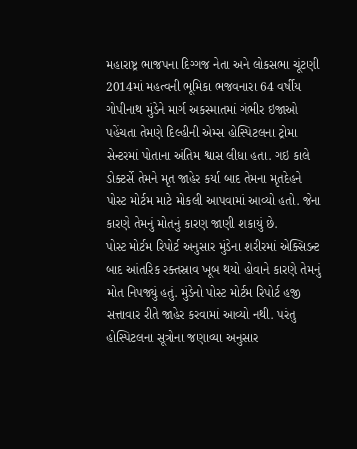મહારાષ્ટ્ર ભાજપના દિગ્ગજ નેતા અને લોકસભા ચૂંટણી 2014માં મહત્વની ભૂમિકા ભજવનારા 64 વર્ષીય ગોપીનાથ મુંડેને માર્ગ અકસ્માતમાં ગંભીર ઇજાઓ પહેંચતા તેમણે દિલ્હીની એમ્સ હોસ્પિટલના ટ્રોમા સેન્ટરમાં પોતાના અંતિમ શ્વાસ લીધા હતા. ગઇ કાલે ડોક્ટર્સે તેમને મૃત જાહેર કર્યા બાદ તેમના મૃતદેહને પોસ્ટ મોર્ટમ માટે મોકલી આપવામાં આવ્યો હતો. જેના કારણે તેમનું મોતનું કારણ જાણી શકાયું છે.
પોસ્ટ મોર્ટમ રિપોર્ટ અનુસાર મુંડેના શરીરમાં એક્સિડન્ટ બાદ આંતરિક રક્તસ્રાવ ખૂબ થયો હોવાને કારણે તેમનું મોત નિપજ્યું હતું. મુંડેનો પોસ્ટ મોર્ટમ રિપોર્ટ હજી સત્તાવાર રીતે જાહેર કરવામાં આવ્યો નથી. પરંતુ હોસ્પિટલના સૂત્રોના જણાવ્યા અનુસાર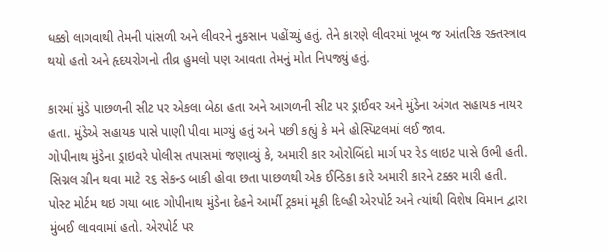ધક્કો લાગવાથી તેમની પાંસળી અને લીવરને નુકસાન પહોંચ્યું હતું. તેને કારણે લીવરમાં ખૂબ જ આંતરિક રક્તસ્ત્રાવ થયો હતો અને હૃદયરોગનો તીવ્ર હુમલો પણ આવતા તેમનું મોત નિપજ્યું હતું.

કારમાં મુંડે પાછળની સીટ પર એકલા બેઠા હતા અને આગળની સીટ પર ડ્રાઈવર અને મુંડેના અંગત સહાયક નાયર હતા. મુંડેએ સહાયક પાસે પાણી પીવા માગ્યું હતું અને પછી કહ્યું કે મને હોસ્પિટલમાં લઈ જાવ.
ગોપીનાથ મુંડેના ડ્રાઇવરે પોલીસ તપાસમાં જણાવ્યું કે, અમારી કાર ઓરોબિંદો માર્ગ પર રેડ લાઇટ પાસે ઉભી હતી. સિગ્નલ ગ્રીન થવા માટે ૨૬ સેકન્ડ બાકી હોવા છતા પાછળથી એક ઈન્ડિકા કારે અમારી કારને ટક્કર મારી હતી.
પોસ્ટ મોર્ટમ થઇ ગયા બાદ ગોપીનાથ મુંડેના દેહને આર્મી ટ્રકમાં મૂકી દિલ્હી એરપોર્ટ અને ત્યાંથી વિશેષ વિમાન દ્વારા મુંબઈ લાવવામાં હતો. એરપોર્ટ પર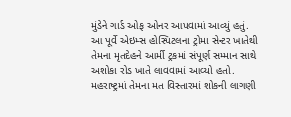મુંડેને ગાર્ડ ઓફ ઓનર આપવામાં આવ્યું હતું.
આ પૂર્વે એઇમ્સ હોસ્પિટલના ટ્રોમા સેન્ટર ખાતેથી તેમના મૃતદેહને આર્મી ટ્રકમાં સંપૂર્ણ સમ્માન સાથે અશોકા રોડ ખાતે લાવવામાં આવ્યો હતો.
મહરાષ્ટ્રમાં તેમના મત વિસ્તારમાં શોકની લાગણી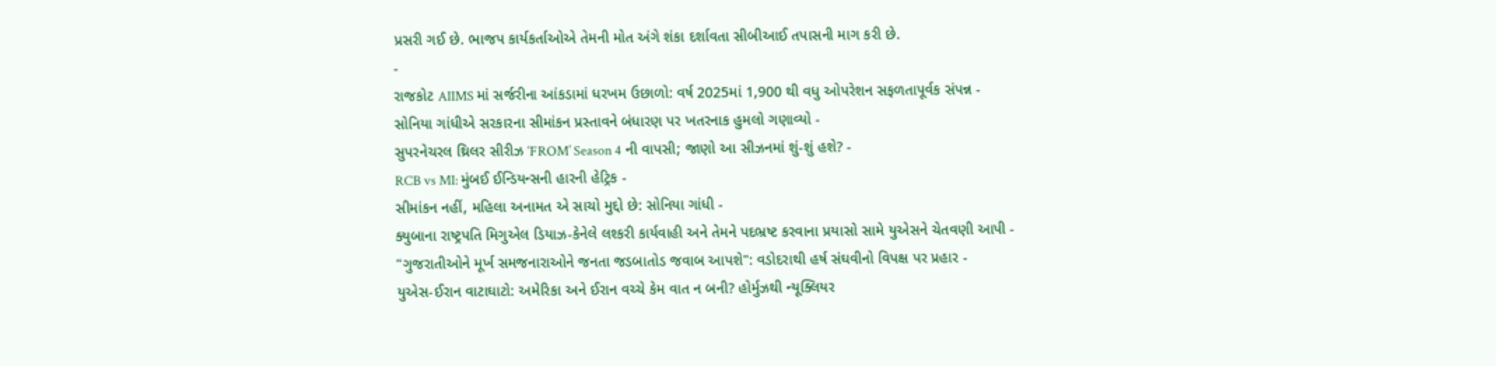પ્રસરી ગઈ છે. ભાજપ કાર્યકર્તાઓએ તેમની મોત અંગે શંકા દર્શાવતા સીબીઆઈ તપાસની માગ કરી છે.
-
રાજકોટ AIIMS માં સર્જરીના આંકડામાં ધરખમ ઉછાળો: વર્ષ 2025માં 1,900 થી વધુ ઓપરેશન સફળતાપૂર્વક સંપન્ન -
સોનિયા ગાંધીએ સરકારના સીમાંકન પ્રસ્તાવને બંધારણ પર ખતરનાક હુમલો ગણાવ્યો -
સુપરનેચરલ થ્રિલર સીરીઝ ‘FROM’ Season 4 ની વાપસી; જાણો આ સીઝનમાં શું-શું હશે? -
RCB vs MI: મુંબઈ ઈન્ડિયન્સની હારની હેટ્રિક -
સીમાંકન નહીં, મહિલા અનામત એ સાચો મુદ્દો છે: સોનિયા ગાંધી -
ક્યુબાના રાષ્ટ્રપતિ મિગુએલ ડિયાઝ-કેનેલે લશ્કરી કાર્યવાહી અને તેમને પદભ્રષ્ટ કરવાના પ્રયાસો સામે યુએસને ચેતવણી આપી -
"ગુજરાતીઓને મૂર્ખ સમજનારાઓને જનતા જડબાતોડ જવાબ આપશે": વડોદરાથી હર્ષ સંઘવીનો વિપક્ષ પર પ્રહાર -
યુએસ-ઈરાન વાટાઘાટો: અમેરિકા અને ઈરાન વચ્ચે કેમ વાત ન બની? હોર્મુઝથી ન્યૂક્લિયર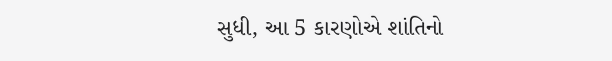સુધી, આ 5 કારણોએ શાંતિનો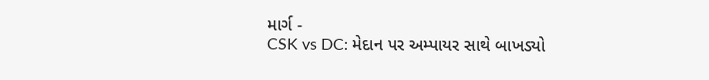માર્ગ -
CSK vs DC: મેદાન પર અમ્પાયર સાથે બાખડ્યો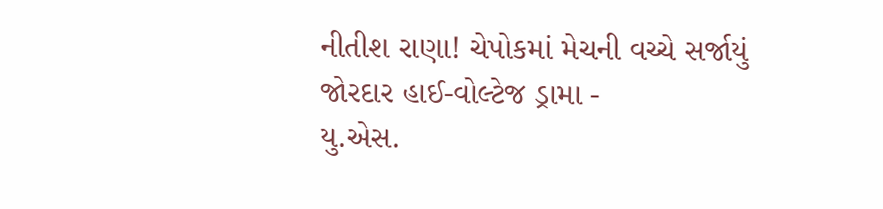નીતીશ રાણા! ચેપોકમાં મેચની વચ્ચે સર્જાયું જોરદાર હાઈ-વોલ્ટેજ ડ્રામા -
યુ.એસ.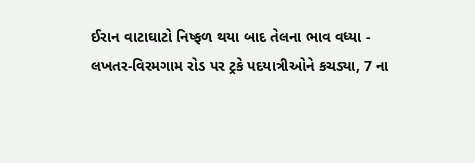ઈરાન વાટાઘાટો નિષ્ફળ થયા બાદ તેલના ભાવ વધ્યા -
લખતર-વિરમગામ રોડ પર ટ્રકે પદયાત્રીઓને કચડ્યા, 7 ના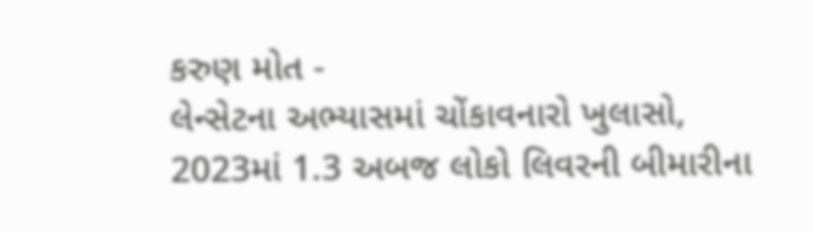કરુણ મોત -
લેન્સેટના અભ્યાસમાં ચોંકાવનારો ખુલાસો, 2023માં 1.3 અબજ લોકો લિવરની બીમારીના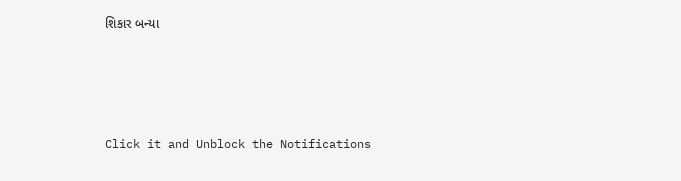શિકાર બન્યા





Click it and Unblock the Notifications